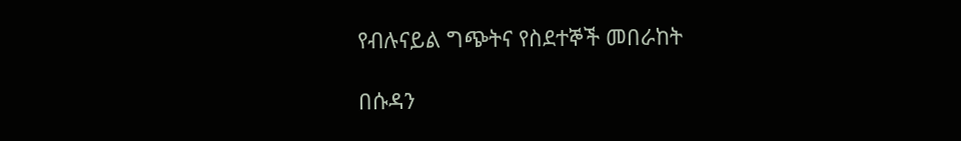የብሉናይል ግጭትና የስደተኞች መበራከት

በሱዳን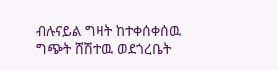ብሉናይል ግዛት ከተቀሰቀሰዉ ግጭት ሸሽተዉ ወደጎረቤት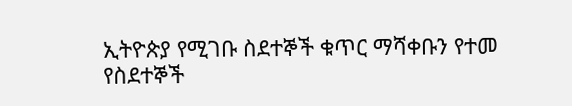ኢትዮጵያ የሚገቡ ስደተኞች ቁጥር ማሻቀቡን የተመ የስደተኞች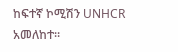ከፍተኛ ኮሚሽን UNHCR አመለከተ።